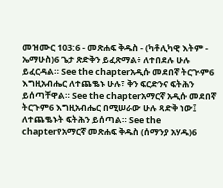መዝሙር 103:6 - መጽሐፍ ቅዱስ - (ካቶሊካዊ እትም - ኤማሁስ)6 ጌታ ጽድቅን ይፈጽማል፥ ለተበደሉ ሁሉ ይፈርዳል። See the chapterአዲሱ መደበኛ ትርጒም6 እግዚአብሔር ለተጨቈኑ ሁሉ፣ ቅን ፍርድንና ፍትሕን ይሰጣቸዋል። See the chapterአማርኛ አዲሱ መደበኛ ትርጉም6 እግዚአብሔር በሚሠራው ሁሉ ጻድቅ ነው፤ ለተጨቈኑት ፍትሕን ይሰጣል። See the chapterየአማርኛ መጽሐፍ ቅዱስ (ሰማንያ አሃዱ)6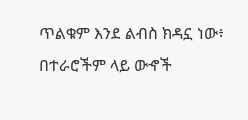ጥልቁም እንደ ልብስ ክዳኗ ነው፥ በተራሮችም ላይ ውኆች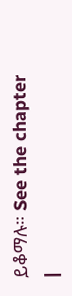ይቆማሉ። See the chapter |